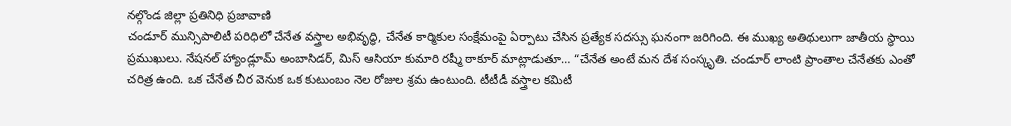నల్గొండ జిల్లా ప్రతినిధి ప్రజావాణి
చండూర్ మున్సిపాలిటీ పరిధిలో చేనేత వస్త్రాల అభివృద్ధి, చేనేత కార్మికుల సంక్షేమంపై ఏర్పాటు చేసిన ప్రత్యేక సదస్సు ఘనంగా జరిగింది. ఈ ముఖ్య అతిథులుగా జాతీయ స్థాయి ప్రముఖులు. నేషనల్ హ్యాండ్లూమ్ అంబాసిడర్, మిస్ ఆసియా కుమారి రష్మీ ఠాకూర్ మాట్లాడుతూ… “చేనేత అంటే మన దేశ సంస్కృతి. చండూర్ లాంటి ప్రాంతాల చేనేతకు ఎంతో చరిత్ర ఉంది. ఒక చేనేత చీర వెనుక ఒక కుటుంబం నెల రోజుల శ్రమ ఉంటుంది. టీటీడీ వస్త్రాల కమిటీ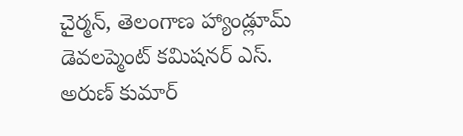చైర్మన్, తెలంగాణ హ్యాండ్లూమ్ డెవలప్మెంట్ కమిషనర్ ఎస్. అరుణ్ కుమార్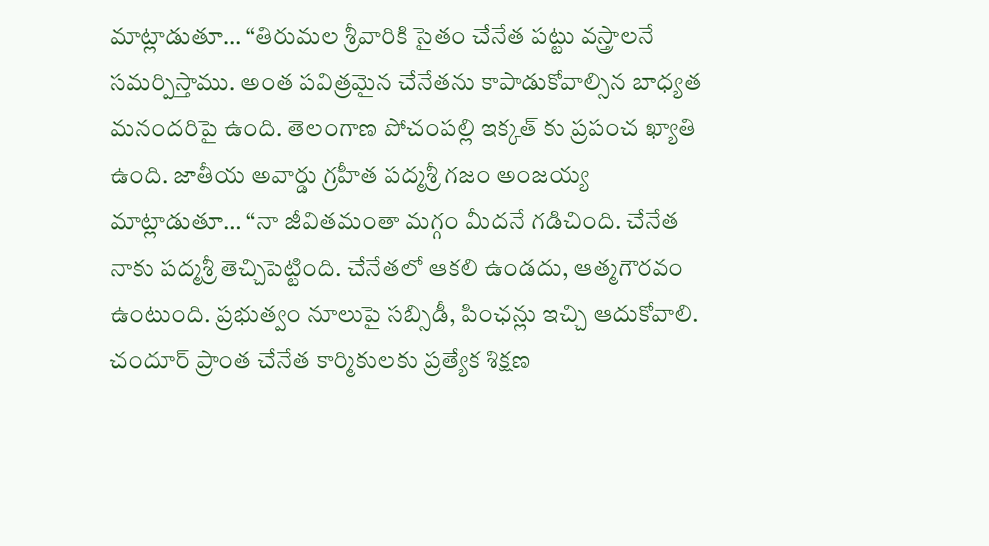మాట్లాడుతూ… “తిరుమల శ్రీవారికి సైతం చేనేత పట్టు వస్త్రాలనే సమర్పిస్తాము. అంత పవిత్రమైన చేనేతను కాపాడుకోవాల్సిన బాధ్యత మనందరిపై ఉంది. తెలంగాణ పోచంపల్లి ఇక్కత్ కు ప్రపంచ ఖ్యాతి ఉంది. జాతీయ అవార్డు గ్రహీత పద్మశ్రీ గజం అంజయ్య మాట్లాడుతూ… “నా జీవితమంతా మగ్గం మీదనే గడిచింది. చేనేత నాకు పద్మశ్రీ తెచ్చిపెట్టింది. చేనేతలో ఆకలి ఉండదు, ఆత్మగౌరవం ఉంటుంది. ప్రభుత్వం నూలుపై సబ్సిడీ, పింఛన్లు ఇచ్చి ఆదుకోవాలి. చందూర్ ప్రాంత చేనేత కార్మికులకు ప్రత్యేక శిక్షణ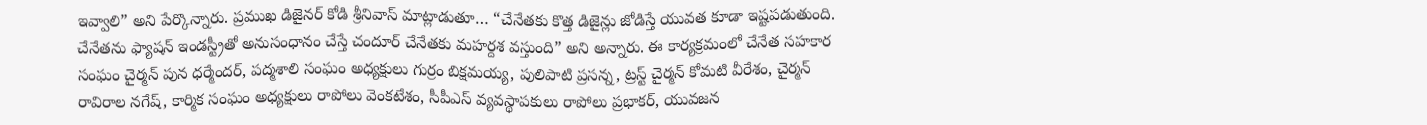ఇవ్వాలి” అని పేర్కొన్నారు. ప్రముఖ డిజైనర్ కోడి శ్రీనివాస్ మాట్లాడుతూ… “చేనేతకు కొత్త డిజైన్లు జోడిస్తే యువత కూడా ఇష్టపడుతుంది. చేనేతను ఫ్యాషన్ ఇండస్ట్రీతో అనుసంధానం చేస్తే చందూర్ చేనేతకు మహర్దశ వస్తుంది” అని అన్నారు. ఈ కార్యక్రమంలో చేనేత సహకార సంఘం చైర్మన్ పున ధర్మేందర్, పద్మశాలి సంఘం అధ్యక్షులు గుర్రం బిక్షమయ్య, పులిపాటి ప్రసన్న, ట్రస్ట్ చైర్మన్ కోమటి వీరేశం, చైర్మన్ రావిరాల నగేష్, కార్మిక సంఘం అధ్యక్షులు రాపోలు వెంకటేశం, సీపీఎస్ వ్యవస్థాపకులు రాపోలు ప్రభాకర్, యువజన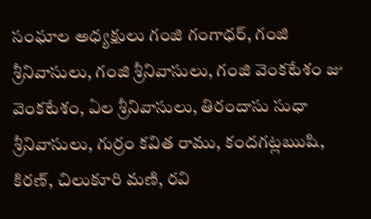సంఘాల అధ్యక్షులు గంజి గంగాధర్, గంజి శ్రీనివాసులు, గంజి శ్రీనివాసులు, గంజి వెంకటేశం జు వెంకటేశం, ఏల శ్రీనివాసులు, తిరందాసు సుధా శ్రీనివాసులు, గుర్రం కవిత రాము, కందగట్లఋషి, కిరణ్, చిలుకూరి మణి, రవి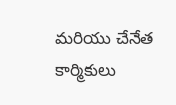మరియు చేనేత కార్మికులు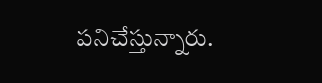పనిచేస్తున్నారు.